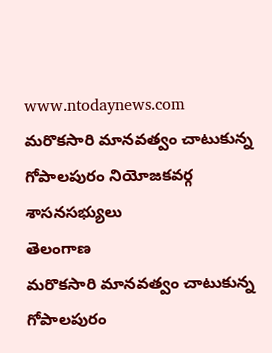www.ntodaynews.com
మరొకసారి మానవత్వం చాటుకున్న గోపాలపురం నియోజకవర్గ శాసనసభ్యులు
తెలంగాణ
మరొకసారి మానవత్వం చాటుకున్న గోపాలపురం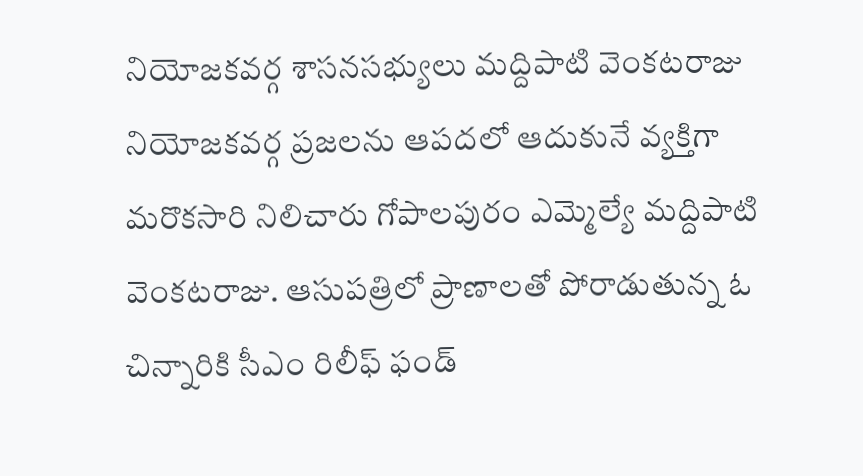నియోజకవర్గ శాసనసభ్యులు మద్దిపాటి వెంకటరాజు
నియోజకవర్గ ప్రజలను ఆపదలో ఆదుకునే వ్యక్తిగా మరొకసారి నిలిచారు గోపాలపురం ఎమ్మెల్యే మద్దిపాటి వెంకటరాజు. ఆసుపత్రిలో ప్రాణాలతో పోరాడుతున్న ఓ చిన్నారికి సీఎం రిలీఫ్ ఫండ్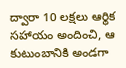ద్వారా 10 లక్షలు ఆర్థిక సహాయం అందించి, ఆ కుటుంబానికి అండగా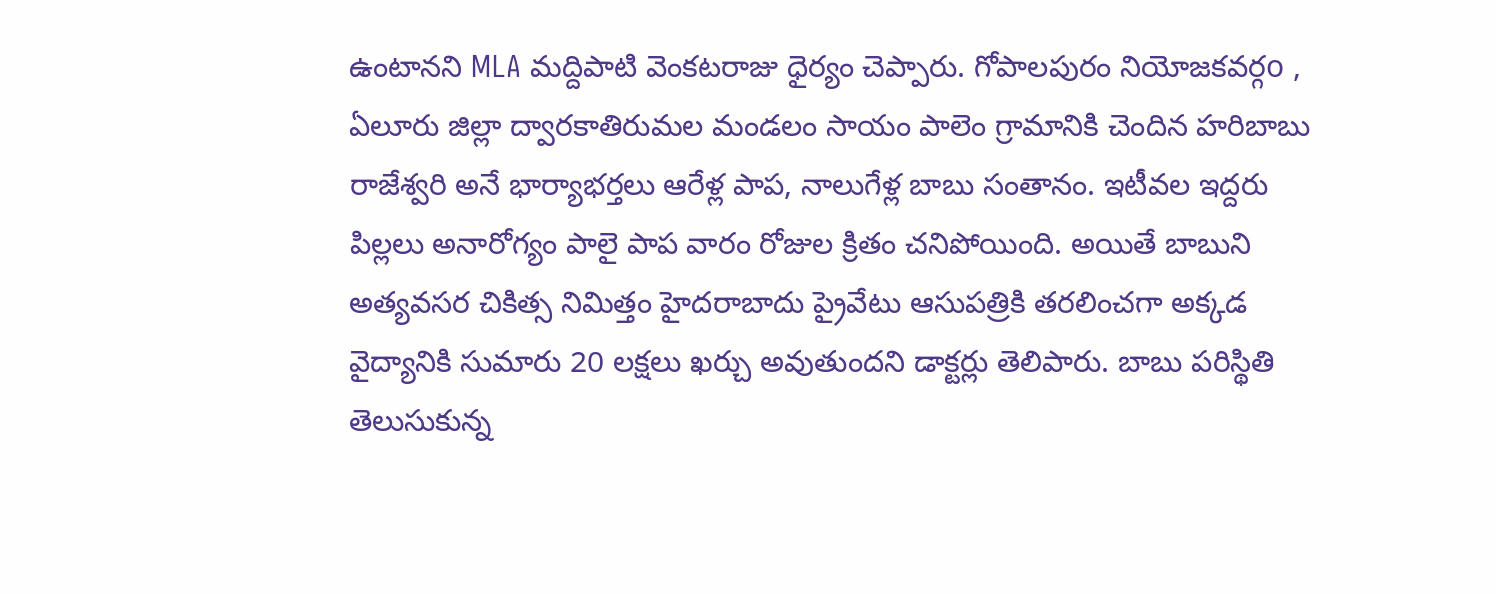ఉంటానని MLA మద్దిపాటి వెంకటరాజు ధైర్యం చెప్పారు. గోపాలపురం నియోజకవర్గo , ఏలూరు జిల్లా ద్వారకాతిరుమల మండలం సాయం పాలెం గ్రామానికి చెందిన హరిబాబు రాజేశ్వరి అనే భార్యాభర్తలు ఆరేళ్ల పాప, నాలుగేళ్ల బాబు సంతానం. ఇటీవల ఇద్దరు పిల్లలు అనారోగ్యం పాలై పాప వారం రోజుల క్రితం చనిపోయింది. అయితే బాబుని అత్యవసర చికిత్స నిమిత్తం హైదరాబాదు ప్రైవేటు ఆసుపత్రికి తరలించగా అక్కడ వైద్యానికి సుమారు 20 లక్షలు ఖర్చు అవుతుందని డాక్టర్లు తెలిపారు. బాబు పరిస్థితి తెలుసుకున్న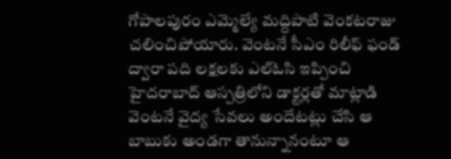గోపాలపురం ఎమ్మెల్యే మద్దిపాటి వెంకటరాజు చలించిపోయారు. వెంటనే సీఎం రిలీఫ్ ఫండ్ ద్వారా పది లక్షలకు ఎల్ఓసి ఇప్పించి హైదరాబాద్ ఆస్పత్రిలోని డాక్టర్లతో మాట్లాడి వెంటనే వైద్య సేవలు అందేటట్లు చేసి ఆ బాబుకు అండగా తానున్నానంటూ ఆ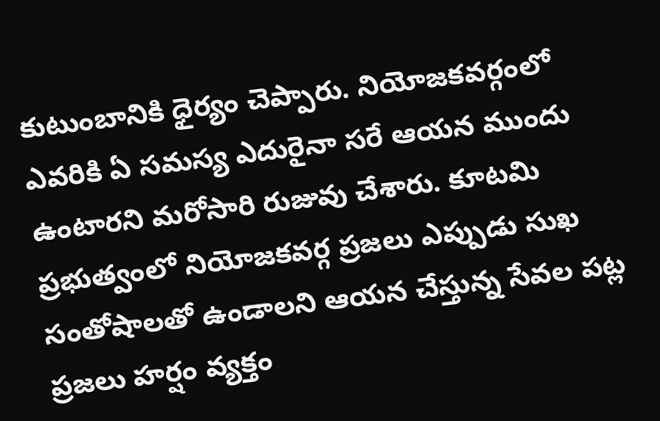కుటుంబానికి ధైర్యం చెప్పారు. నియోజకవర్గంలో ఎవరికి ఏ సమస్య ఎదురైనా సరే ఆయన ముందు ఉంటారని మరోసారి రుజువు చేశారు. కూటమి ప్రభుత్వంలో నియోజకవర్గ ప్రజలు ఎప్పుడు సుఖ సంతోషాలతో ఉండాలని ఆయన చేస్తున్న సేవల పట్ల ప్రజలు హర్షం వ్యక్తం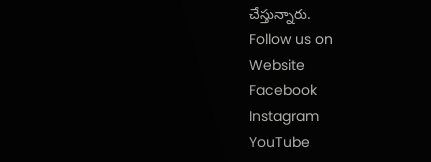చేస్తున్నారు.
Follow us on
Website
Facebook
Instagram
YouTube